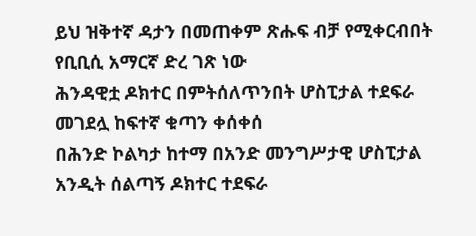ይህ ዝቅተኛ ዳታን በመጠቀም ጽሑፍ ብቻ የሚቀርብበት የቢቢሲ አማርኛ ድረ ገጽ ነው
ሕንዳዊቷ ዶክተር በምትሰለጥንበት ሆስፒታል ተደፍራ መገደሏ ከፍተኛ ቁጣን ቀሰቀሰ
በሕንድ ኮልካታ ከተማ በአንድ መንግሥታዊ ሆስፒታል አንዲት ሰልጣኝ ዶክተር ተደፍራ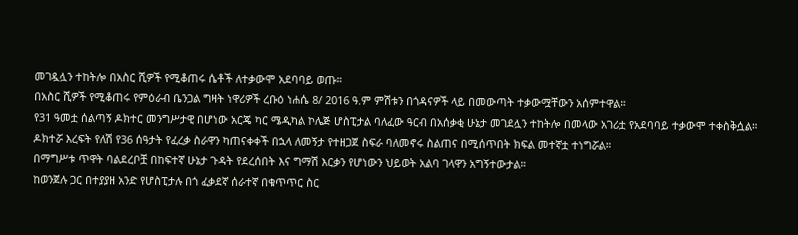መገዷሏን ተከትሎ በአስር ሺዎች የሚቆጠሩ ሴቶች ለተቃውሞ አደባባይ ወጡ።
በአስር ሺዎች የሚቆጠሩ የምዕራብ ቤንጋል ግዛት ነዋሪዎች ረቡዕ ነሐሴ 8/ 2016 ዓ.ም ምሽቱን በጎዳናዎች ላይ በመውጣት ተቃውሟቸውን አሰምተዋል።
የ31 ዓመቷ ሰልጣኝ ዶክተር መንግሥታዊ በሆነው አርጄ ካር ሜዲካል ኮሌጅ ሆስፒታል ባለፈው ዓርብ በአሰቃቂ ሁኔታ መገደሏን ተከትሎ በመላው አገሪቷ የአደባባይ ተቃውሞ ተቀስቅሷል።
ዶክተሯ እረፍት የለሽ የ36 ሰዓታት የፈረቃ ስራዋን ካጠናቀቀች በኋላ ለመኝታ የተዘጋጀ ስፍራ ባለመኖሩ ስልጠና በሚሰጥበት ክፍል መተኛቷ ተነግሯል።
በማግሥቱ ጥዋት ባልደረቦቿ በከፍተኛ ሁኔታ ጉዳት የደረሰበት እና ግማሽ እርቃን የሆነውን ህይወት አልባ ገላዋን አግኝተውታል።
ከወንጀሉ ጋር በተያያዘ አንድ የሆስፒታሉ በጎ ፈቃደኛ ሰራተኛ በቁጥጥር ስር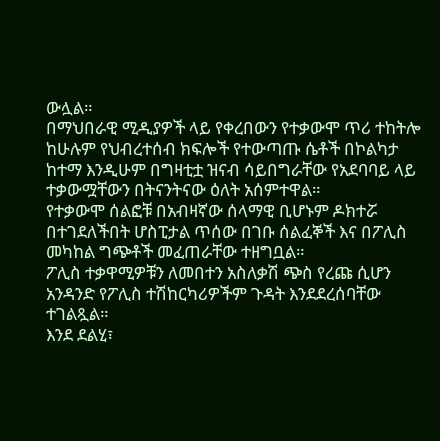ውሏል።
በማህበራዊ ሚዲያዎች ላይ የቀረበውን የተቃውሞ ጥሪ ተከትሎ ከሁሉም የህብረተሰብ ክፍሎች የተውጣጡ ሴቶች በኮልካታ ከተማ እንዲሁም በግዛቲቷ ዝናብ ሳይበግራቸው የአደባባይ ላይ ተቃውሟቸውን በትናንትናው ዕለት አሰምተዋል።
የተቃውሞ ሰልፎቹ በአብዛኛው ሰላማዊ ቢሆኑም ዶክተሯ በተገደለችበት ሆስፒታል ጥሰው በገቡ ሰልፈኞች እና በፖሊስ መካከል ግጭቶች መፈጠራቸው ተዘግቧል።
ፖሊስ ተቃዋሚዎቹን ለመበተን አስለቃሽ ጭስ የረጩ ሲሆን አንዳንድ የፖሊስ ተሽከርካሪዎችም ጉዳት እንደደረሰባቸው ተገልጿል።
እንደ ደልሂ፣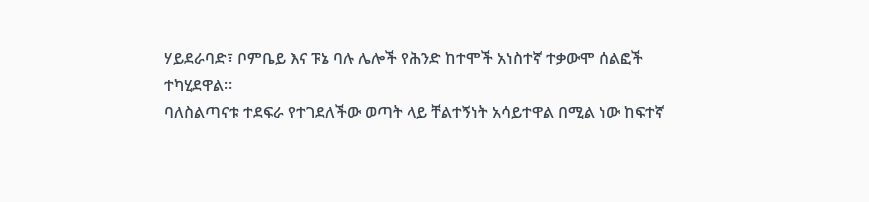ሃይደራባድ፣ ቦምቤይ እና ፑኔ ባሉ ሌሎች የሕንድ ከተሞች አነስተኛ ተቃውሞ ሰልፎች ተካሂደዋል።
ባለስልጣናቱ ተደፍራ የተገደለችው ወጣት ላይ ቸልተኝነት አሳይተዋል በሚል ነው ከፍተኛ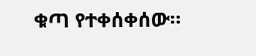ቁጣ የተቀሰቀሰው።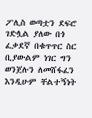ፖሊስ ወጣቷን ደፍሮ ገድሏል ያለው በጎ ፈቃደኛ በቁጥጥር ስር ቢያውልም ነገር ግን ወንጀሉን ለመሸፋፈን እንዲሁም ቸልተኝነት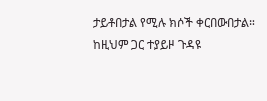ታይቶበታል የሚሉ ክሶች ቀርበውበታል።
ከዚህም ጋር ተያይዞ ጉዳዩ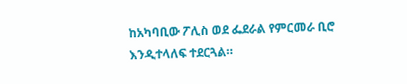ከአካባቢው ፖሊስ ወደ ፌደራል የምርመራ ቢሮ እንዲተላለፍ ተደርጓል።